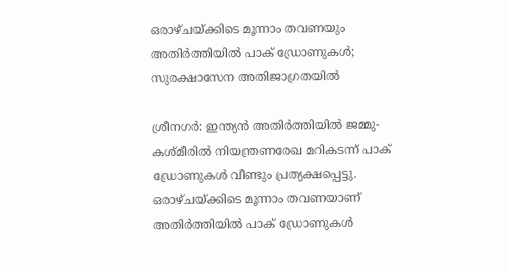ഒരാഴ്ചയ്ക്കിടെ മൂന്നാം തവണയും അതിര്‍ത്തിയില്‍ പാക് ഡ്രോണുകള്‍; സുരക്ഷാസേന അതിജാഗ്രതയില്‍

ശ്രീനഗര്‍: ഇന്ത്യന്‍ അതിര്‍ത്തിയില്‍ ജമ്മു-കശ്മീരില്‍ നിയന്ത്രണരേഖ മറികടന്ന് പാക് ഡ്രോണുകള്‍ വീണ്ടും പ്രത്യക്ഷപ്പെട്ടു. ഒരാഴ്ചയ്ക്കിടെ മൂന്നാം തവണയാണ് അതിര്‍ത്തിയില്‍ പാക് ഡ്രോണുകള്‍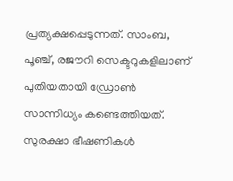പ്രത്യക്ഷപ്പെടുന്നത്. സാംബ, പൂഞ്ച്, രജൗറി സെക്ടറുകളിലാണ് പുതിയതായി ഡ്രോണ്‍ സാന്നിധ്യം കണ്ടെത്തിയത്. സുരക്ഷാ ഭീഷണികള്‍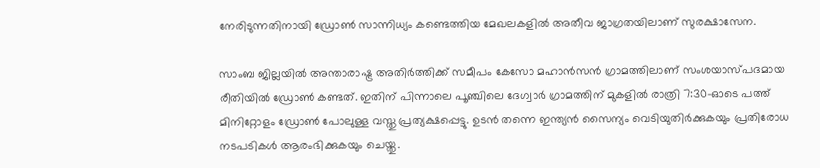നേരിടുന്നതിനായി ഡ്രോണ്‍ സാന്നിധ്യം കണ്ടെത്തിയ മേഖലകളില്‍ അതീവ ജാഗ്രതയിലാണ് സുരക്ഷാസേന.

സാംബ ജില്ലയില്‍ അന്താരാഷ്ട്ര അതിര്‍ത്തിക്ക് സമീപം കേസോ മഹാന്‍സന്‍ ഗ്രാമത്തിലാണ് സംശയാസ്പദമായ രീതിയില്‍ ഡ്രോണ്‍ കണ്ടത്. ഇതിന് പിന്നാലെ പൂഞ്ചിലെ ദേഗ്വാര്‍ ഗ്രാമത്തിന് മുകളില്‍ രാത്രി 7:30-ഓടെ പത്ത് മിനിറ്റോളം ഡ്രോണ്‍ പോലുള്ള വസ്തു പ്രത്യക്ഷപ്പെട്ടു. ഉടന്‍ തന്നെ ഇന്ത്യന്‍ സൈന്യം വെടിയുതിര്‍ക്കുകയും പ്രതിരോധ നടപടികള്‍ ആരംഭിക്കുകയും ചെയ്തു.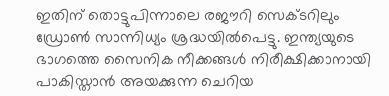ഇതിന് തൊട്ടുപിന്നാലെ രജൗറി സെക്ടറിലും ഡ്രോണ്‍ സാന്നിധ്യം ശ്രദ്ധയില്‍പെട്ടു. ഇന്ത്യയുടെ ഭാഗത്തെ സൈനിക നീക്കങ്ങള്‍ നിരീക്ഷിക്കാനായി പാകിസ്താന്‍ അയക്കുന്ന ചെറിയ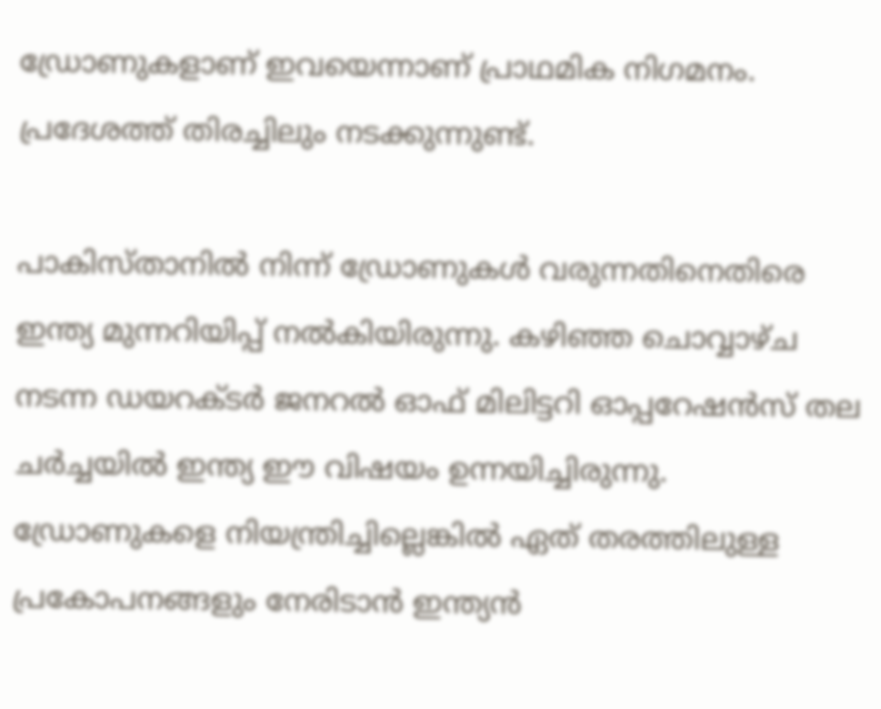ഡ്രോണുകളാണ് ഇവയെന്നാണ് പ്രാഥമിക നിഗമനം. പ്രദേശത്ത് തിരച്ചിലും നടക്കുന്നുണ്ട്.

പാകിസ്താനില്‍ നിന്ന് ഡ്രോണുകള്‍ വരുന്നതിനെതിരെ ഇന്ത്യ മുന്നറിയിപ്പ് നല്‍കിയിരുന്നു. കഴിഞ്ഞ ചൊവ്വാഴ്ച നടന്ന ഡയറക്ടര്‍ ജനറല്‍ ഓഫ് മിലിട്ടറി ഓപ്പറേഷന്‍സ് തല ചര്‍ച്ചയില്‍ ഇന്ത്യ ഈ വിഷയം ഉന്നയിച്ചിരുന്നു. ഡ്രോണുകളെ നിയന്ത്രിച്ചില്ലെങ്കില്‍ ഏത് തരത്തിലുള്ള പ്രകോപനങ്ങളും നേരിടാന്‍ ഇന്ത്യന്‍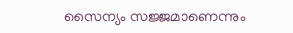സൈന്യം സജ്ജമാണെന്നും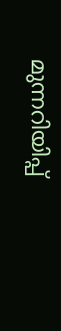മുന്നറിയിപ്പ്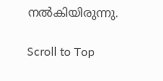നല്‍കിയിരുന്നു.

Scroll to Top